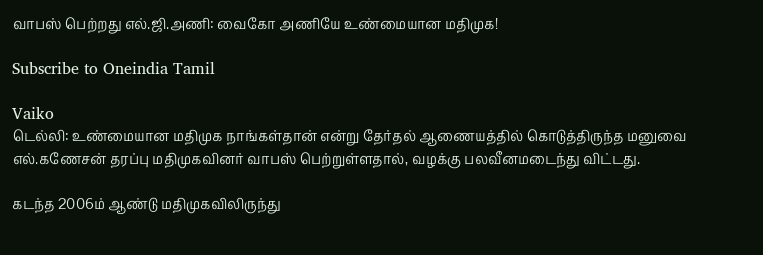வாபஸ் பெற்றது எல்.ஜி.அணி: வைகோ அணியே உண்மையான மதிமுக!

Subscribe to Oneindia Tamil

Vaiko
டெல்லி: உண்மையான மதிமுக நாங்கள்தான் என்று தேர்தல் ஆணையத்தில் கொடுத்திருந்த மனுவை எல்.கணேசன் தரப்பு மதிமுகவினர் வாபஸ் பெற்றுள்ளதால், வழக்கு பலவீனமடைந்து விட்டது.

கடந்த 2006ம் ஆண்டு மதிமுகவிலிருந்து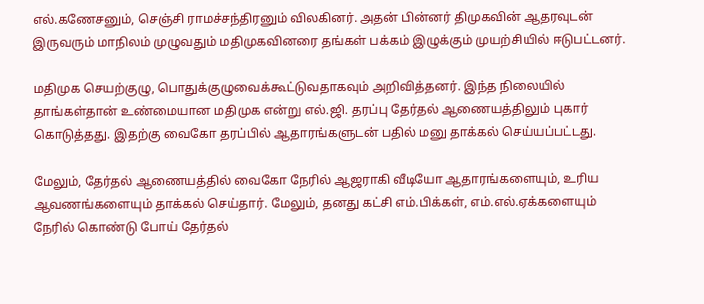எல்.கணேசனும், செஞ்சி ராமச்சந்திரனும் விலகினர். அதன் பின்னர் திமுகவின் ஆதரவுடன் இருவரும் மாநிலம் முழுவதும் மதிமுகவினரை தங்கள் பக்கம் இழுக்கும் முயற்சியில் ஈடுபட்டனர்.

மதிமுக செயற்குழு, பொதுக்குழுவைக்கூட்டுவதாகவும் அறிவித்தனர். இந்த நிலையில் தாங்கள்தான் உண்மையான மதிமுக என்று எல்.ஜி. தரப்பு தேர்தல் ஆணையத்திலும் புகார் கொடுத்தது. இதற்கு வைகோ தரப்பில் ஆதாரங்களுடன் பதில் மனு தாக்கல் செய்யப்பட்டது.

மேலும், தேர்தல் ஆணையத்தில் வைகோ நேரில் ஆஜராகி வீடியோ ஆதாரங்களையும், உரிய ஆவணங்களையும் தாக்கல் செய்தார். மேலும், தனது கட்சி எம்.பிக்கள், எம்.எல்.ஏக்களையும் நேரில் கொண்டு போய் தேர்தல்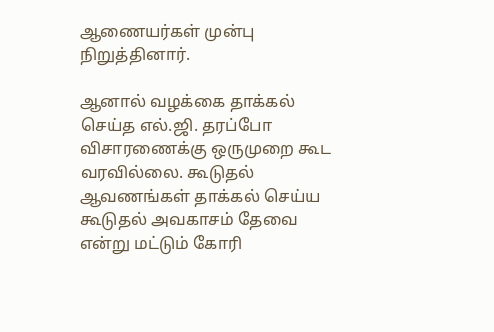ஆணையர்கள் முன்பு நிறுத்தினார்.

ஆனால் வழக்கை தாக்கல் செய்த எல்.ஜி. தரப்போ விசாரணைக்கு ஒருமுறை கூட வரவில்லை. கூடுதல் ஆவணங்கள் தாக்கல் செய்ய கூடுதல் அவகாசம் தேவை என்று மட்டும் கோரி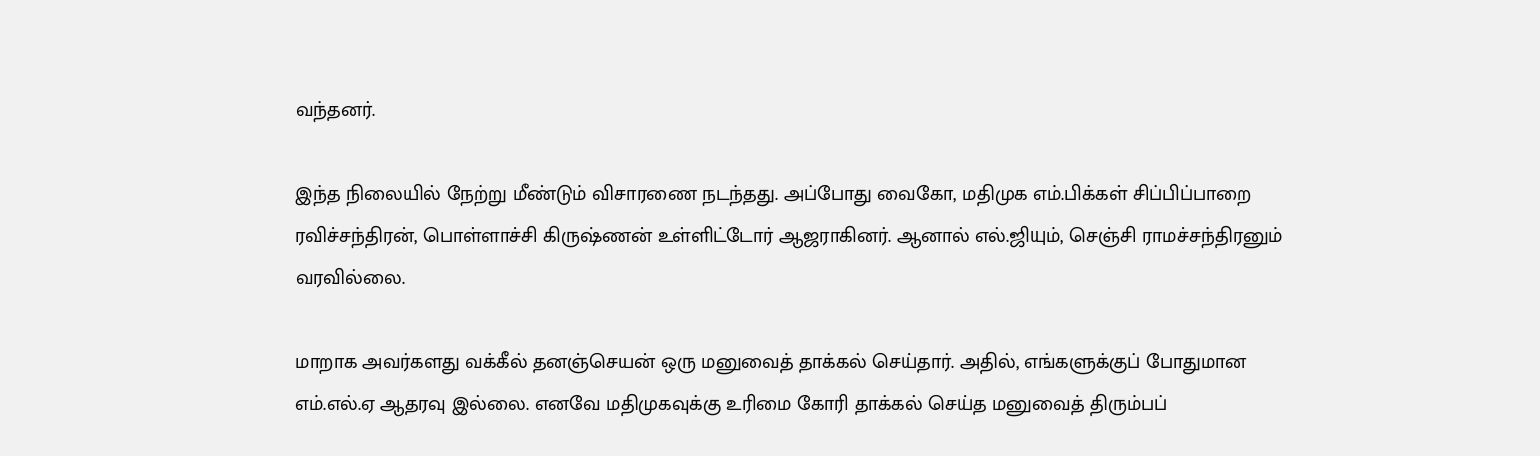வந்தனர்.

இந்த நிலையில் நேற்று மீண்டும் விசாரணை நடந்தது. அப்போது வைகோ, மதிமுக எம்.பிக்கள் சிப்பிப்பாறை ரவிச்சந்திரன், பொள்ளாச்சி கிருஷ்ணன் உள்ளிட்டோர் ஆஜராகினர். ஆனால் எல்.ஜியும், செஞ்சி ராமச்சந்திரனும் வரவில்லை.

மாறாக அவர்களது வக்கீல் தனஞ்செயன் ஒரு மனுவைத் தாக்கல் செய்தார். அதில், எங்களுக்குப் போதுமான எம்.எல்.ஏ ஆதரவு இல்லை. எனவே மதிமுகவுக்கு உரிமை கோரி தாக்கல் செய்த மனுவைத் திரும்பப்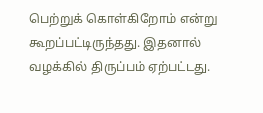பெற்றுக் கொள்கிறோம் என்று கூறப்பட்டிருந்தது. இதனால் வழக்கில் திருப்பம் ஏற்பட்டது.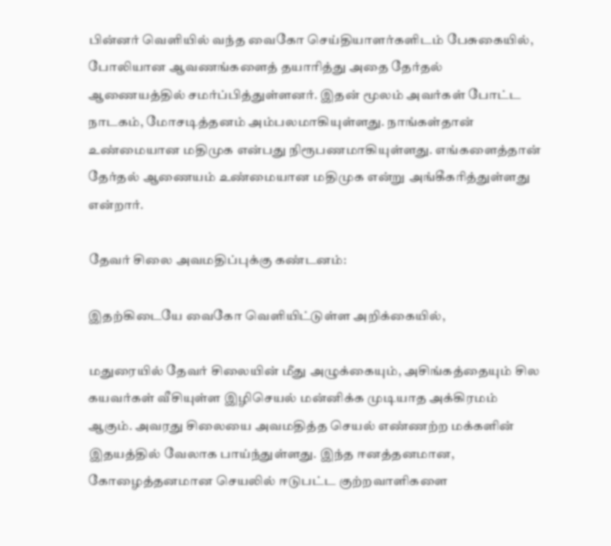பின்னர் வெளியில் வந்த வைகோ செய்தியாளர்களிடம் பேசுகையில், போலியான ஆவணங்களைத் தயாரித்து அதை தேர்தல் ஆணையத்தில் சமர்ப்பித்துள்ளனர். இதன் மூலம் அவர்கள் போட்ட நாடகம், மோசடித்தனம் அம்பலமாகியுள்ளது. நாங்கள்தான் உண்மையான மதிமுக என்பது நிரூபணமாகியுள்ளது. எங்களைத்தான் தேர்தல் ஆணையம் உண்மையான மதிமுக என்று அங்கீகரித்துள்ளது என்றார்.

தேவர் சிலை அவமதிப்புக்கு கண்டனம்:

இதற்கிடையே வைகோ வெளியிட்டுள்ள அறிக்கையில்,

மதுரையில் தேவர் சிலையின் மீது அழுக்கையும், அசிங்கத்தையும் சில கயவர்கள் வீசியுள்ள இழிசெயல் மன்னிக்க முடியாத அக்கிரமம் ஆகும். அவரது சிலையை அவமதித்த செயல் எண்ணற்ற மக்களின் இதயத்தில் வேலாக பாய்ந்துள்ளது. இந்த ஈனத்தனமான, கோழைத்தனமான செயலில் ஈடுபட்ட குற்றவாளிகளை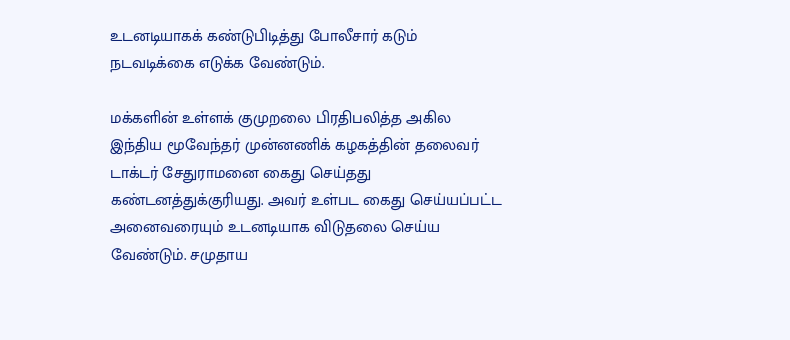உடனடியாகக் கண்டுபிடித்து போலீசார் கடும் நடவடிக்கை எடுக்க வேண்டும்.

மக்களின் உள்ளக் குமுறலை பிரதிபலித்த அகில இந்திய மூவேந்தர் முன்னணிக் கழகத்தின் தலைவர் டாக்டர் சேதுராமனை கைது செய்தது கண்டனத்துக்குரியது. அவர் உள்பட கைது செய்யப்பட்ட அனைவரையும் உடனடியாக விடுதலை செய்ய வேண்டும். சமுதாய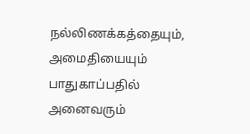நல்லிணக்கத்தையும், அமைதியையும் பாதுகாப்பதில் அனைவரும்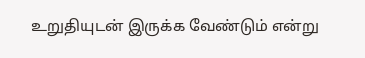உறுதியுடன் இருக்க வேண்டும் என்று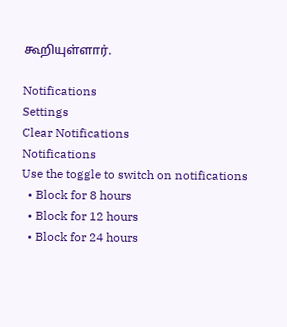கூறியுள்ளார்.

Notifications
Settings
Clear Notifications
Notifications
Use the toggle to switch on notifications
  • Block for 8 hours
  • Block for 12 hours
  • Block for 24 hours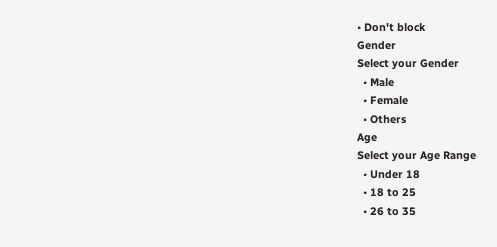• Don't block
Gender
Select your Gender
  • Male
  • Female
  • Others
Age
Select your Age Range
  • Under 18
  • 18 to 25
  • 26 to 35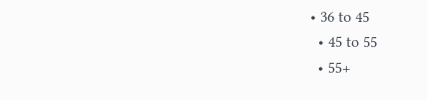• 36 to 45
  • 45 to 55
  • 55+